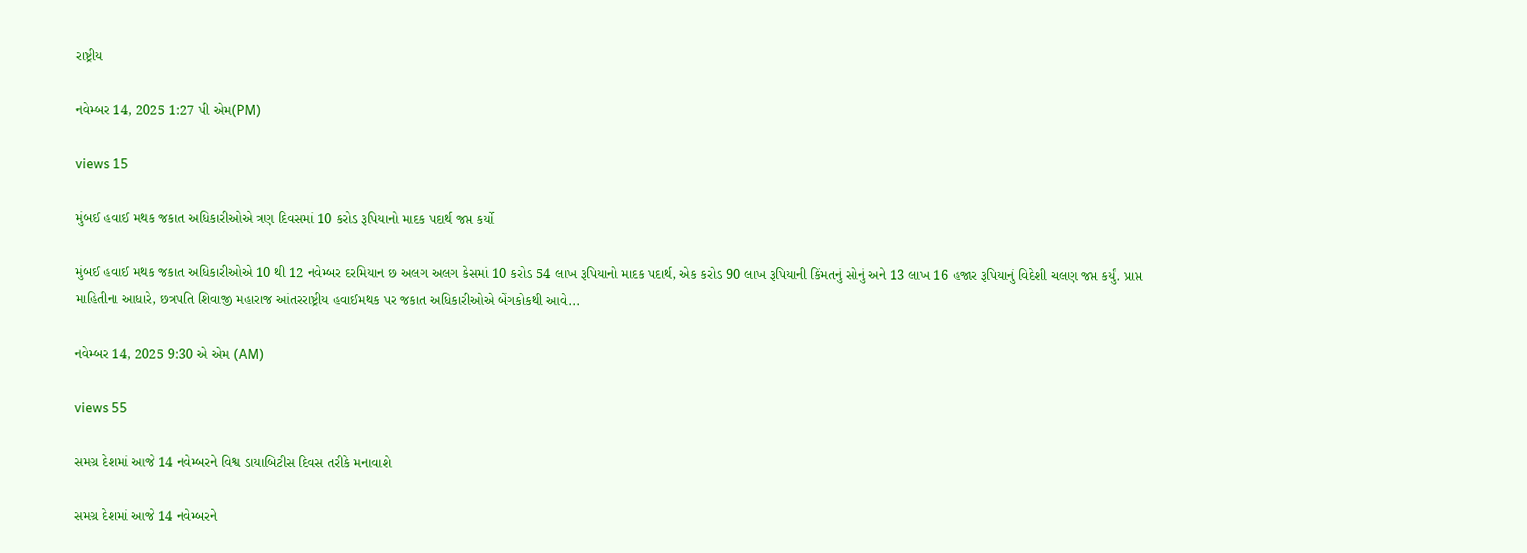રાષ્ટ્રીય

નવેમ્બર 14, 2025 1:27 પી એમ(PM)

views 15

મુંબઈ હવાઈ મથક જકાત અધિકારીઓએ ત્રણ દિવસમાં 10 કરોડ રૂપિયાનો માદક પદાર્થ જપ્ત કર્યો

મુંબઈ હવાઈ મથક જકાત અધિકારીઓએ 10 થી 12 નવેમ્બર દરમિયાન છ અલગ અલગ કેસમાં 10 કરોડ 54 લાખ રૂપિયાનો માદક પદાર્થ, એક કરોડ 90 લાખ રૂપિયાની કિંમતનું સોનું અને 13 લાખ 16 હજાર રૂપિયાનું વિદેશી ચલણ જપ્ત કર્યું. પ્રાપ્ત માહિતીના આધારે, છત્રપતિ શિવાજી મહારાજ આંતરરાષ્ટ્રીય હવાઈમથક પર જકાત અધિકારીઓએ બેંગકોકથી આવે...

નવેમ્બર 14, 2025 9:30 એ એમ (AM)

views 55

સમગ્ર દેશમાં આજે 14 નવેમ્બરને વિશ્વ ડાયાબિટીસ દિવસ તરીકે મનાવાશે

સમગ્ર દેશમાં આજે 14 નવેમ્બરને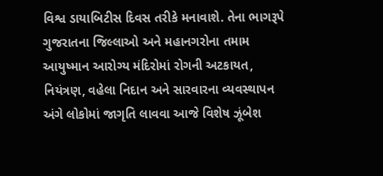વિશ્વ ડાયાબિટીસ દિવસ તરીકે મનાવાશે. તેના ભાગરૂપે ગુજરાતના જિલ્લાઓ અને મહાનગરોના તમામ આયુષ્માન આરોગ્ય મંદિરોમાં રોગની અટકાયત, નિયંત્રણ, વહેલા નિદાન અને સારવારના વ્યવસ્થાપન અંગે લોકોમાં જાગૃતિ લાવવા આજે વિશેષ ઝૂંબેશ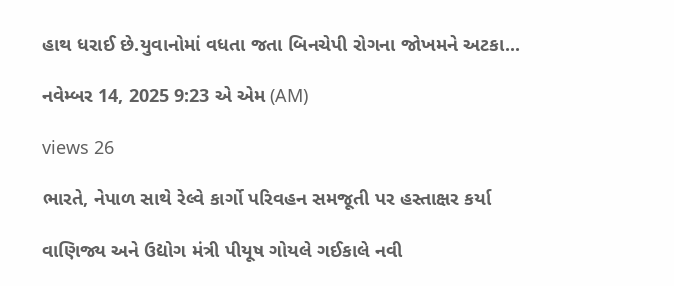હાથ ધરાઈ છે.યુવાનોમાં વધતા જતા બિનચેપી રોગના જોખમને અટકા...

નવેમ્બર 14, 2025 9:23 એ એમ (AM)

views 26

ભારતે, નેપાળ સાથે રેલ્વે કાર્ગો પરિવહન સમજૂતી પર હસ્તાક્ષર કર્યા

વાણિજ્ય અને ઉદ્યોગ મંત્રી પીયૂષ ગોયલે ગઈકાલે નવી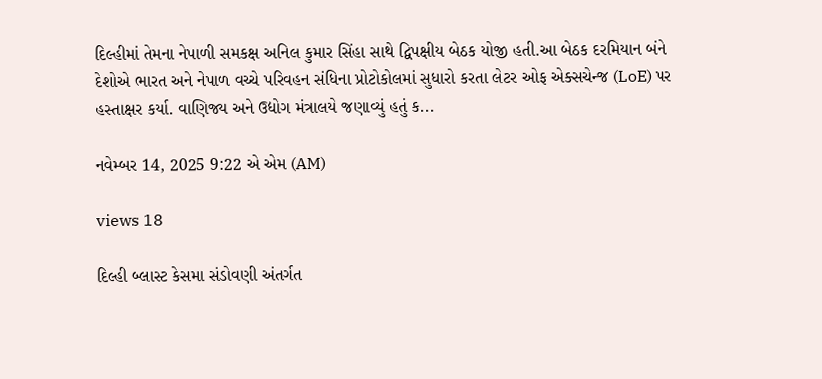દિલ્હીમાં તેમના નેપાળી સમકક્ષ અનિલ કુમાર સિંહા સાથે દ્વિપક્ષીય બેઠક યોજી હતી.આ બેઠક દરમિયાન બંને દેશોએ ભારત અને નેપાળ વચ્ચે પરિવહન સંધિના પ્રોટોકોલમાં સુધારો કરતા લેટર ઓફ એક્સચેન્જ (LoE) પર હસ્તાક્ષર કર્યા. વાણિજ્ય અને ઉદ્યોગ મંત્રાલયે જણાવ્યું હતું ક...

નવેમ્બર 14, 2025 9:22 એ એમ (AM)

views 18

દિલ્હી બ્લાસ્ટ કેસમા સંડોવણી અંતર્ગત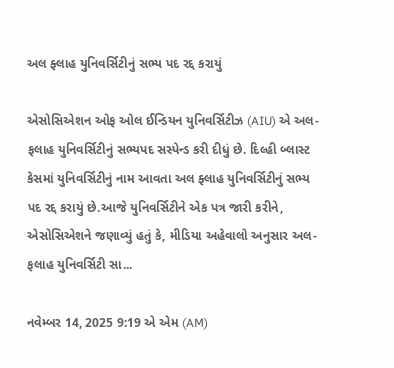અલ ફ્લાહ યુનિવર્સિટીનું સભ્ય પદ રદ્દ કરાયું

એસોસિએશન ઓફ ઓલ ઈન્ડિયન યુનિવર્સિટીઝ (AIU) એ અલ-ફલાહ યુનિવર્સિટીનું સભ્યપદ સસ્પેન્ડ કરી દીધું છે. દિલ્હી બ્લાસ્ટ કેસમાં યુનિવર્સિટીનું નામ આવતા અલ ફ્લાહ યુનિવર્સિટીનું સભ્ય પદ રદ્દ કરાયું છે.આજે યુનિવર્સિટીને એક પત્ર જારી કરીને, એસોસિએશને જણાવ્યું હતું કે, મીડિયા અહેવાલો અનુસાર અલ-ફલાહ યુનિવર્સિટી સા...

નવેમ્બર 14, 2025 9:19 એ એમ (AM)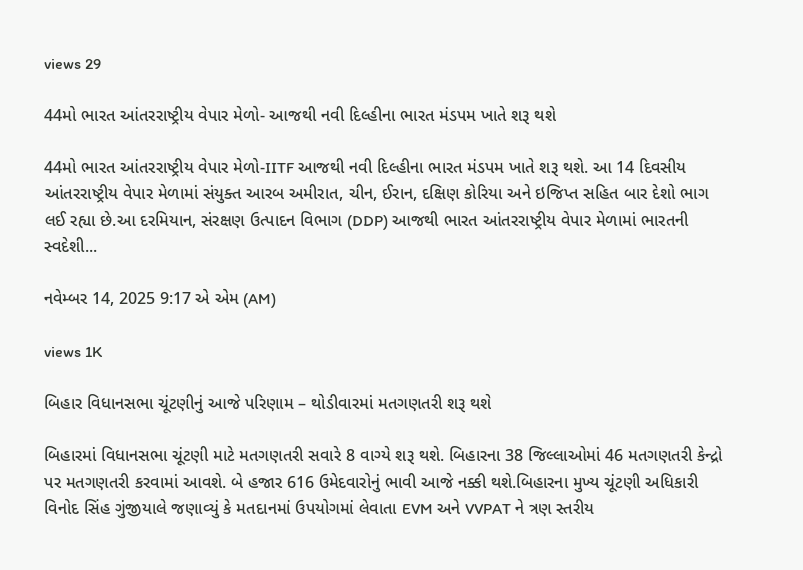views 29

44મો ભારત આંતરરાષ્ટ્રીય વેપાર મેળો- આજથી નવી દિલ્હીના ભારત મંડપમ ખાતે શરૂ થશે

44મો ભારત આંતરરાષ્ટ્રીય વેપાર મેળો-IITF આજથી નવી દિલ્હીના ભારત મંડપમ ખાતે શરૂ થશે. આ 14 દિવસીય આંતરરાષ્ટ્રીય વેપાર મેળામાં સંયુક્ત આરબ અમીરાત, ચીન, ઈરાન, દક્ષિણ કોરિયા અને ઇજિપ્ત સહિત બાર દેશો ભાગ લઈ રહ્યા છે.આ દરમિયાન, સંરક્ષણ ઉત્પાદન વિભાગ (DDP) આજથી ભારત આંતરરાષ્ટ્રીય વેપાર મેળામાં ભારતની સ્વદેશી...

નવેમ્બર 14, 2025 9:17 એ એમ (AM)

views 1K

બિહાર વિધાનસભા ચૂંટણીનું આજે પરિણામ – થોડીવારમાં મતગણતરી શરૂ થશે

બિહારમાં વિધાનસભા ચૂંટણી માટે મતગણતરી સવારે 8 વાગ્યે શરૂ થશે. બિહારના 38 જિલ્લાઓમાં 46 મતગણતરી કેન્દ્રો પર મતગણતરી કરવામાં આવશે. બે હજાર 616 ઉમેદવારોનું ભાવી આજે નક્કી થશે.બિહારના મુખ્ય ચૂંટણી અધિકારી વિનોદ સિંહ ગુંજીયાલે જણાવ્યું કે મતદાનમાં ઉપયોગમાં લેવાતા EVM અને VVPAT ને ત્રણ સ્તરીય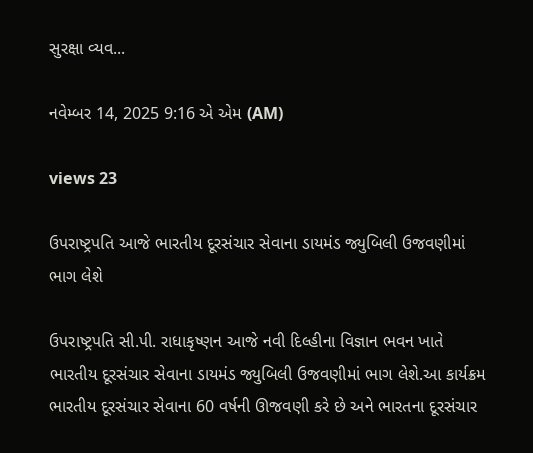સુરક્ષા વ્યવ...

નવેમ્બર 14, 2025 9:16 એ એમ (AM)

views 23

ઉપરાષ્ટ્રપતિ આજે ભારતીય દૂરસંચાર સેવાના ડાયમંડ જ્યુબિલી ઉજવણીમાં ભાગ લેશે

ઉપરાષ્ટ્રપતિ સી.પી. રાધાકૃષ્ણન આજે નવી દિલ્હીના વિજ્ઞાન ભવન ખાતે ભારતીય દૂરસંચાર સેવાના ડાયમંડ જ્યુબિલી ઉજવણીમાં ભાગ લેશે.આ કાર્યક્રમ ભારતીય દૂરસંચાર સેવાના 60 વર્ષની ઊજવણી કરે છે અને ભારતના દૂરસંચાર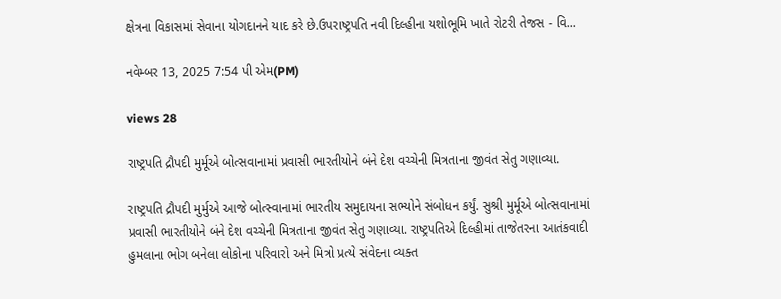ક્ષેત્રના વિકાસમાં સેવાના યોગદાનને યાદ કરે છે.ઉપરાષ્ટ્રપતિ નવી દિલ્હીના યશોભૂમિ ખાતે રોટરી તેજસ - વિ...

નવેમ્બર 13, 2025 7:54 પી એમ(PM)

views 28

રાષ્ટ્રપતિ દ્રૌપદી મુર્મૂએ બોત્સવાનામાં પ્રવાસી ભારતીયોને બંને દેશ વચ્ચેની મિત્રતાના જીવંત સેતુ ગણાવ્યા.

રાષ્ટ્રપતિ દ્રૌપદી મુર્મુએ આજે બોત્સ્વાનામાં ભારતીય સમુદાયના સભ્યોને સંબોધન કર્યું. સુશ્રી મુર્મૂએ બોત્સવાનામાં પ્રવાસી ભારતીયોને બંને દેશ વચ્ચેની મિત્રતાના જીવંત સેતુ ગણાવ્યા. રાષ્ટ્રપતિએ દિલ્હીમાં તાજેતરના આતંકવાદી હુમલાના ભોગ બનેલા લોકોના પરિવારો અને મિત્રો પ્રત્યે સંવેદના વ્યક્ત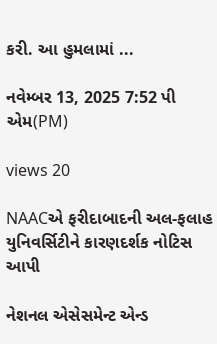કરી. આ હુમલામાં ...

નવેમ્બર 13, 2025 7:52 પી એમ(PM)

views 20

NAACએ ફરીદાબાદની અલ-ફલાહ યુનિવર્સિટીને કારણદર્શક નોટિસ આપી

નેશનલ એસેસમેન્ટ એન્ડ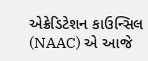એક્રેડિટેશન કાઉન્સિલ (NAAC) એ આજે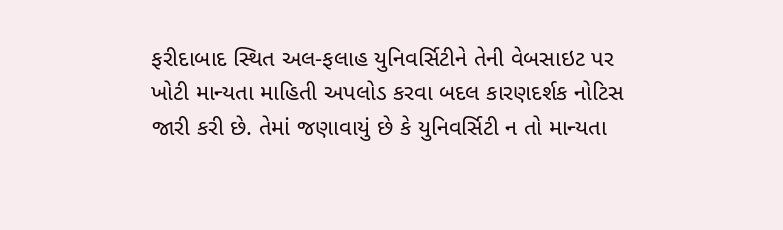ફરીદાબાદ સ્થિત અલ-ફલાહ યુનિવર્સિટીને તેની વેબસાઇટ પર ખોટી માન્યતા માહિતી અપલોડ કરવા બદલ કારણદર્શક નોટિસ જારી કરી છે. તેમાં જણાવાયું છે કે યુનિવર્સિટી ન તો માન્યતા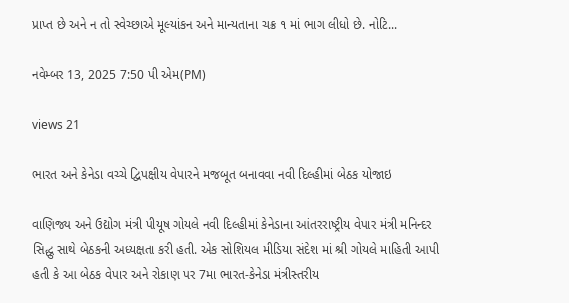પ્રાપ્ત છે અને ન તો સ્વેચ્છાએ મૂલ્યાંકન અને માન્યતાના ચક્ર ૧ માં ભાગ લીધો છે. નોટિ...

નવેમ્બર 13, 2025 7:50 પી એમ(PM)

views 21

ભારત અને કેનેડા વચ્ચે દ્વિપક્ષીય વેપારને મજબૂત બનાવવા નવી દિલ્હીમાં બેઠક યોજાઇ

વાણિજ્ય અને ઉદ્યોગ મંત્રી પીયૂષ ગોયલે નવી દિલ્હીમાં કેનેડાના આંતરરાષ્ટ્રીય વેપાર મંત્રી મનિન્દર સિદ્ધુ સાથે બેઠકની અધ્યક્ષતા કરી હતી. એક સોશિયલ મીડિયા સંદેશ માં શ્રી ગોયલે માહિતી આપી હતી કે આ બેઠક વેપાર અને રોકાણ પર 7મા ભારત-કેનેડા મંત્રીસ્તરીય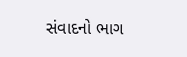સંવાદનો ભાગ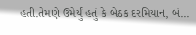હતી.તેમણે ઉમેર્યું હતું કે બેઠક દરમિયાન, બં...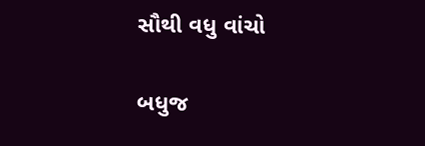સૌથી વધુ વાંચો

બધુજ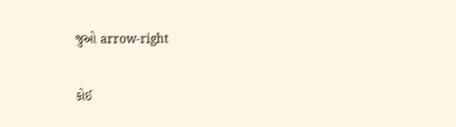જુઓ arrow-right

કોઈ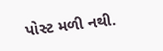પોસ્ટ મળી નથી.